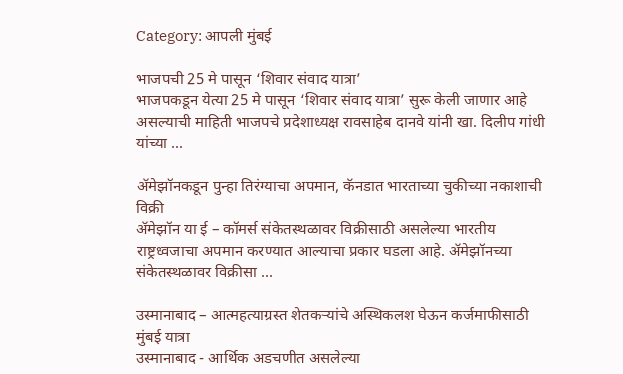Category: आपली मुंबई

भाजपची 25 मे पासून ‘शिवार संवाद यात्रा’
भाजपकडून येत्या 25 मे पासून ‘शिवार संवाद यात्रा’ सुरू केली जाणार आहे असल्याची माहिती भाजपचे प्रदेशाध्यक्ष रावसाहेब दानवे यांनी खा. दिलीप गांधी यांच्या ...

ॲमेझॉनकडून पुन्हा तिरंग्याचा अपमान, कॅनडात भारताच्या चुकीच्या नकाशाची विक्री
ॲमेझॉन या ई – कॉमर्स संकेतस्थळावर विक्रीसाठी असलेल्या भारतीय राष्ट्रध्वजाचा अपमान करण्यात आल्याचा प्रकार घडला आहे. ॲमेझॉनच्या संकेतस्थळावर विक्रीसा ...

उस्मानाबाद – आत्महत्याग्रस्त शेतकऱ्यांचे अस्थिकलश घेऊन कर्जमाफीसाठी मुंबई यात्रा
उस्मानाबाद - आर्थिक अडचणीत असलेल्या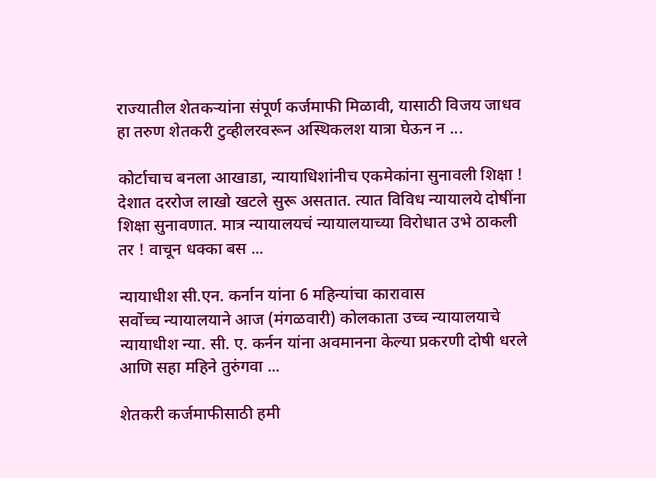राज्यातील शेतकऱ्यांना संपूर्ण कर्जमाफी मिळावी, यासाठी विजय जाधव हा तरुण शेतकरी टुव्हीलरवरून अस्थिकलश यात्रा घेऊन न ...

कोर्टाचाच बनला आखाडा, न्यायाधिशांनीच एकमेकांना सुनावली शिक्षा !
देशात दररोज लाखो खटले सुरू असतात. त्यात विविध न्यायालये दोषींना शिक्षा सुनावणात. मात्र न्यायालयचं न्यायालयाच्या विरोधात उभे ठाकली तर ! वाचून धक्का बस ...

न्यायाधीश सी.एन. कर्नान यांना 6 महिन्यांचा कारावास
सर्वोच्च न्यायालयाने आज (मंगळवारी) कोलकाता उच्च न्यायालयाचे न्यायाधीश न्या. सी. ए. कर्नन यांना अवमानना केल्या प्रकरणी दोषी धरले आणि सहा महिने तुरुंगवा ...

शेतकरी कर्जमाफीसाठी हमी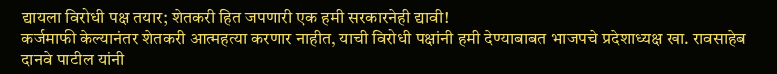द्यायला विरोधी पक्ष तयार; शेतकरी हित जपणारी एक हमी सरकारनेही द्यावी!
कर्जमाफी केल्यानंतर शेतकरी आत्महत्या करणार नाहीत, याची विरोधी पक्षांनी हमी देण्याबाबत भाजपचे प्रदेशाध्यक्ष खा. रावसाहेब दानवे पाटील यांनी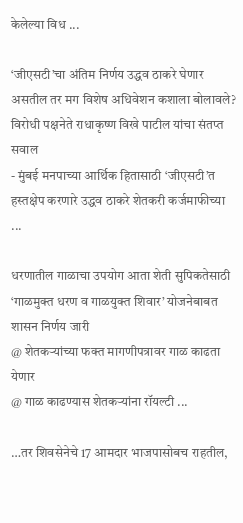केलेल्या विध ...

‘जीएसटी’चा अंतिम निर्णय उद्धव ठाकरे घेणार असतील तर मग विशेष अधिवेशन कशाला बोलावले?
विरोधी पक्षनेते राधाकृष्ण विखे पाटील यांचा संतप्त सवाल
- मुंबई मनपाच्या आर्थिक हितासाठी ‘जीएसटी’त हस्तक्षेप करणारे उद्धव ठाकरे शेतकरी कर्जमाफीच्या ...

धरणातील गाळाचा उपयोग आता शेती सुपिकतेसाठी
‘गाळमुक्त धरण व गाळयुक्त शिवार’ योजनेबाबत शासन निर्णय जारी
@ शेतकऱ्यांच्या फक्त मागणीपत्रावर गाळ काढता येणार
@ गाळ काढण्यास शेतकऱ्यांना रॉयल्टी ...

…तर शिवसेनेचे 17 आमदार भाजपासोबच राहतील,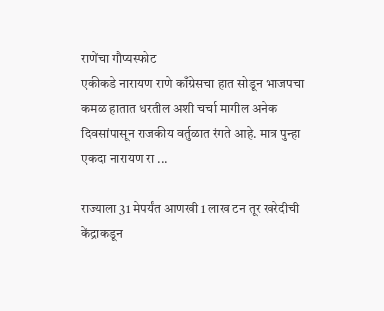राणेंचा गौप्यस्फोट
एकीकडे नारायण राणे काँग्रेसचा हात सोडून भाजपचा कमळ हातात धरतील अशी चर्चा मागील अनेक दिवसांपासून राजकीय वर्तुळात रंगते आहे. मात्र पुन्हा एकदा नारायण रा ...

राज्याला 31 मेपर्यंत आणखी 1 लाख टन तूर खरेदीची केंद्राकडून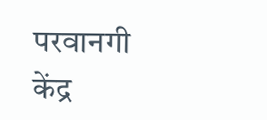परवानगी
केंद्र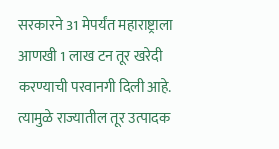सरकारने 31 मेपर्यंत महाराष्ट्राला आणखी 1 लाख टन तूर खरेदी करण्याची परवानगी दिली आहे. त्यामुळे राज्यातील तूर उत्पादक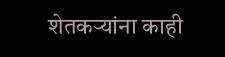शेतकऱ्यांना काही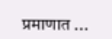प्रमाणात ...